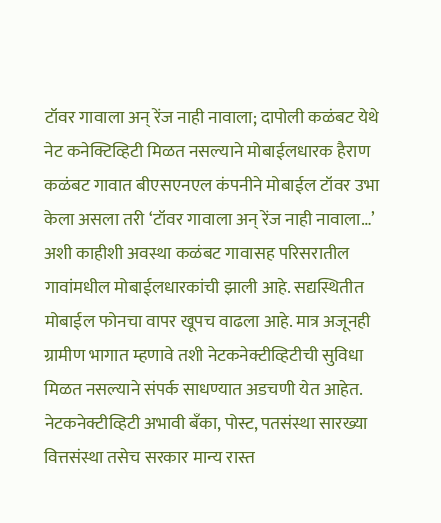टॉवर गावाला अन् रेंज नाही नावाला; दापोली कळंबट येथे नेट कनेक्टिव्हिटी मिळत नसल्याने मोबाईलधारक हैराण
कळंबट गावात बीएसएनएल कंपनीने मोबाईल टॉवर उभा केला असला तरी ‘टॉवर गावाला अन् रेंज नाही नावाला…’ अशी काहीशी अवस्था कळंबट गावासह परिसरातील गावांमधील मोबाईलधारकांची झाली आहे. सद्यस्थितीत मोबाईल फोनचा वापर खूपच वाढला आहे. मात्र अजूनही ग्रामीण भागात म्हणावे तशी नेटकनेक्टीव्हिटीची सुविधा मिळत नसल्याने संपर्क साधण्यात अडचणी येत आहेत.
नेटकनेक्टीव्हिटी अभावी बँका, पोस्ट, पतसंस्था सारख्या वित्तसंस्था तसेच सरकार मान्य रास्त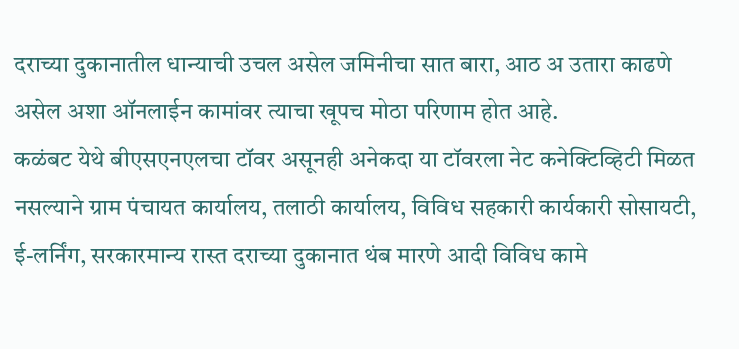दराच्या दुकानातील धान्याची उचल असेल जमिनीचा सात बारा, आठ अ उतारा काढणे असेल अशा ऑनलाईन कामांवर त्याचा खूपच मोठा परिणाम होत आहे.
कळंबट येथे बीएसएनएलचा टॉवर असूनही अनेकदा या टॉवरला नेट कनेक्टिव्हिटी मिळत नसल्याने ग्राम पंचायत कार्यालय, तलाठी कार्यालय, विविध सहकारी कार्यकारी सोसायटी, ई-लर्निंग, सरकारमान्य रास्त दराच्या दुकानात थंब मारणे आदी विविध कामे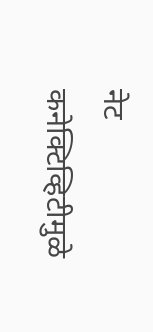नेट कनेक्टिव्हिटीमुळे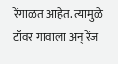रेंगाळत आहेत. त्यामुळे टॉवर गावाला अन् रेंज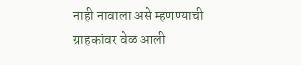नाही नावाला असे म्हणण्याची ग्राहकांवर वेळ आली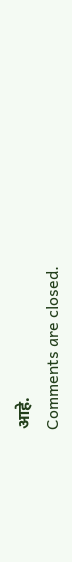आहे.
Comments are closed.